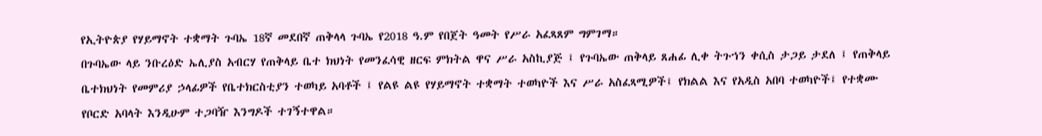የኢትዮጵያ የሃይማኖት ተቋማት ጉባኤ 18ኛ መደበኛ ጠቅላላ ጉባኤ የ2018 ዓ.ም የበጀት ዓመት የሥራ አፈጻጸም ግምገማ።
በጉባኤው ላይ ንቡረዕድ ኤሊያስ አብርሃ የጠቅላይ ቤተ ክህነት የመንፈሳዊ ዘርፍ ምክትል ዋና ሥራ አስኪያጅ ፤ የጉባኤው ጠቅላይ ጸሐፊ ሊቀ ትጉኀን ቀሲስ ታጋይ ታደለ ፤ የጠቅላይ ቤተክህነት የመምሪያ ኃላፊዎች የቤተክርስቲያን ተወካይ አባቶች ፤ የልዩ ልዩ የሃይማኖት ተቋማት ተወካዮች እና ሥራ አስፈጻሚዎች፤ የክልል እና የአዲስ አበባ ተወካዮች፤ የተቋሙ የቦርድ አባላት እንዲሁም ተጋባዥ እንግዶች ተገኝተዋል።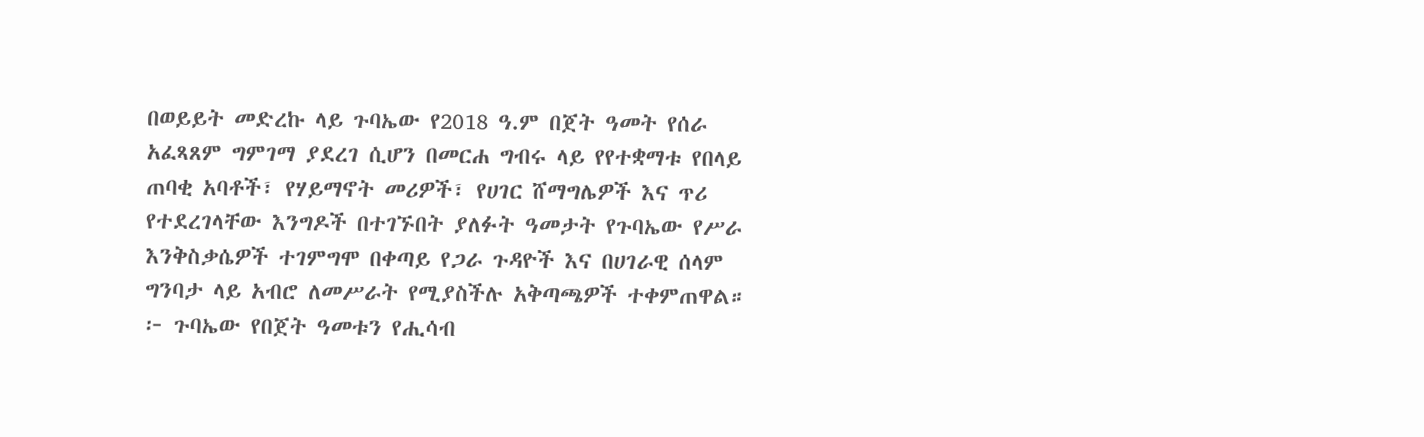በወይይት መድረኩ ላይ ጉባኤው የ2018 ዓ.ም በጀት ዓመት የሰራ አፈጻጸም ግምገማ ያደረገ ሲሆን በመርሐ ግብሩ ላይ የየተቋማቱ የበላይ ጠባቂ አባቶች፣ የሃይማኖት መሪዎች፣ የሀገር ሸማግሌዎች እና ጥሪ የተደረገላቸው እንግዶች በተገኙበት ያለፉት ዓመታት የጉባኤው የሥራ እንቅስቃሴዎች ተገምግሞ በቀጣይ የጋራ ጉዳዮች እና በሀገራዊ ሰላም ግንባታ ላይ አብሮ ለመሥራት የሚያስችሉ አቅጣጫዎች ተቀምጠዋል።
፦ ጉባኤው የበጀት ዓመቱን የሒሳብ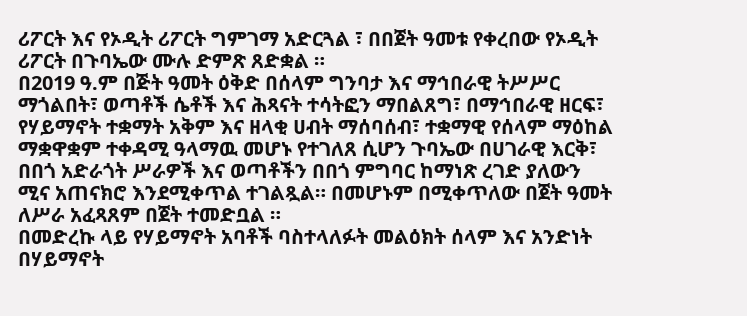ሪፖርት እና የኦዲት ሪፖርት ግምገማ አድርጓል ፣ በበጀት ዓመቱ የቀረበው የኦዲት ሪፖርት በጉባኤው ሙሉ ድምጽ ጸድቋል ።
በ2019 ዓ.ም በጅት ዓመት ዕቅድ በሰላም ግንባታ እና ማኅበራዊ ትሥሥር ማጎልበት፣ ወጣቶች ሴቶች እና ሕጻናት ተሳትፎን ማበልጸግ፣ በማኅበራዊ ዘርፍ፣ የሃይማኖት ተቋማት አቅም እና ዘላቂ ሀብት ማሰባሰብ፣ ተቋማዊ የሰላም ማዕከል ማቋዋቋም ተቀዳሚ ዓላማዉ መሆኑ የተገለጸ ሲሆን ጉባኤው በሀገራዊ እርቅ፣ በበጎ አድራጎት ሥራዎች እና ወጣቶችን በበጎ ምግባር ከማነጽ ረገድ ያለውን ሚና አጠናክሮ እንደሚቀጥል ተገልጿል። በመሆኑም በሚቀጥለው በጀት ዓመት ለሥራ አፈጻጸም በጀት ተመድቧል ።
በመድረኩ ላይ የሃይማኖት አባቶች ባስተላለፉት መልዕክት ሰላም እና አንድነት በሃይማኖት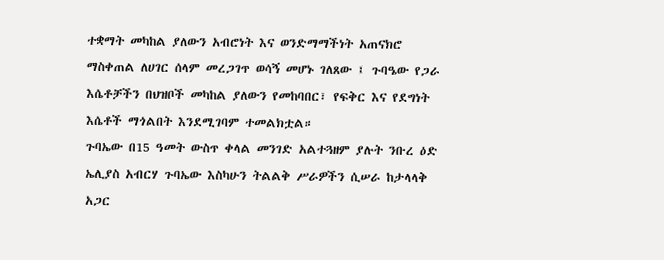ተቋማት መካከል ያለውን አብሮነት እና ወንድማማችነት አጠናክሮ ማስቀጠል ለሀገር ሰላም መረጋገጥ ወሳኝ መሆኑ ገለጸው ፤ ጉባዔው የጋራ እሴቶቻችን በህዝቦች መካከል ያለውን የመከባበር፣ የፍቅር እና የደግነት እሴቶች ማጎልበት እንደሚገባም ተመልክቷል።
ጉባኤው በ15 ዓመት ውስጥ ቀላል መንገድ አልተጓዘም ያሉት ንቡረ ዕድ ኤሊያስ አብርሃ ጉባኤው እስካሁን ትልልቅ ሥራዎችን ሲሠራ ከታላላቅ አጋር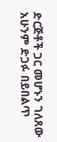ድርጅቶች ጋር መሆኑን ገለጸው አሁንም ድጋፉ በይበልጥ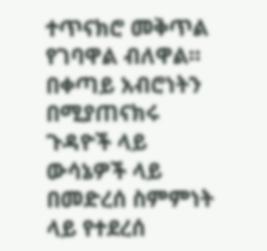ተጥናክሮ መቅጥል የገባዋል ብለዋል።
በቀጣይ አብሮነትን በሚያጠናክሩ ጉዳዮች ላይ ውሳኔዎች ላይ በመድረሰ ስምምነት ላይ የተደረሰ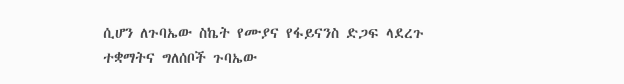ሲሆን ለጉባኤው ስኬት የሙያና የፋይናንስ ድጋፍ ላደረጉ ተቋማትና ግለሰቦች ጉባኤው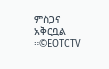ምስጋና አቅርቧል ።©EOTCTV